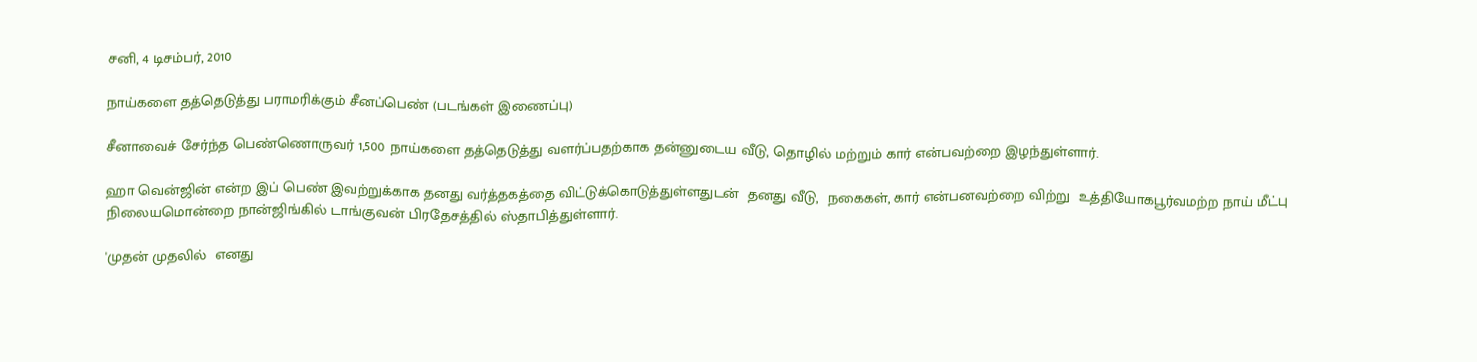சனி, 4 டிசம்பர், 2010

நாய்களை தத்தெடுத்து பராமரிக்கும் சீனப்பெண் (படங்கள் இணைப்பு)

சீனாவைச் சேர்ந்த பெண்ணொருவர் 1,500 நாய்களை தத்தெடுத்து வளர்ப்பதற்காக தன்னுடைய வீடு, தொழில் மற்றும் கார் என்பவற்றை இழந்துள்ளார்.

ஹா வென்ஜின் என்ற இப் பெண் இவற்றுக்காக தனது வர்த்தகத்தை விட்டுக்கொடுத்துள்ளதுடன்  தனது வீடு,  நகைகள், கார் என்பனவற்றை விற்று  உத்தியோகபூர்வமற்ற நாய் மீட்பு நிலையமொன்றை நான்ஜிங்கில் டாங்குவன் பிரதேசத்தில் ஸ்தாபித்துள்ளார்.

'முதன் முதலில்  எனது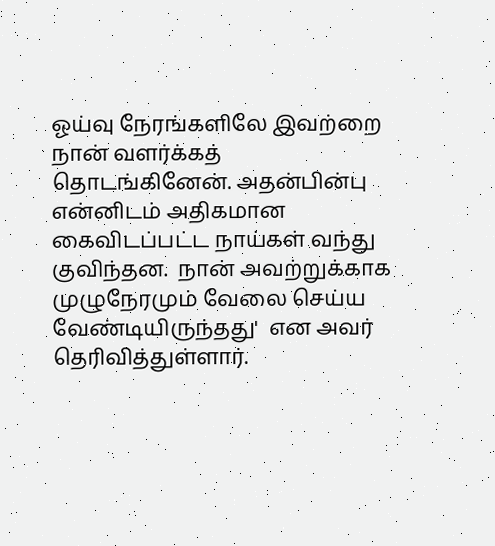ஓய்வு நேரங்களிலே இவற்றை நான் வளர்க்கத் தொடங்கினேன். அதன்பின்பு என்னிடம் அதிகமான கைவிடப்பட்ட நாய்கள் வந்து குவிந்தன.  நான் அவற்றுக்காக முழுநேரமும் வேலை செய்ய வேண்டியிருந்தது'  என அவர் தெரிவித்துள்ளார்.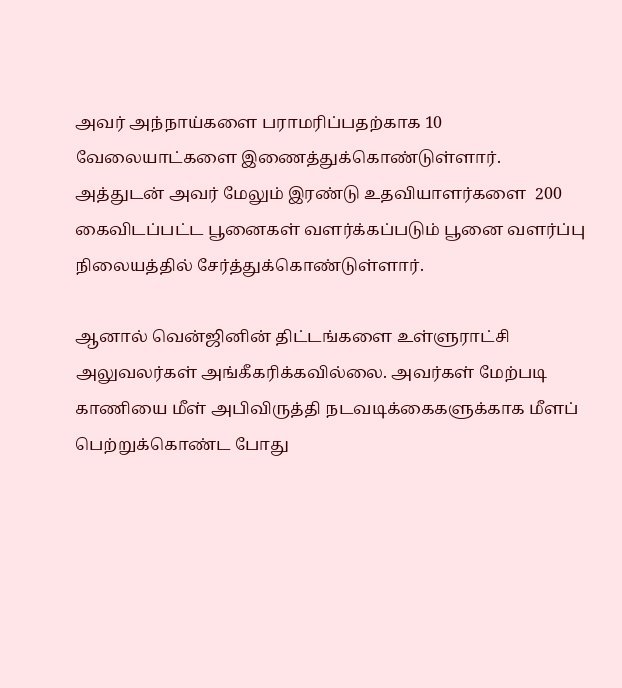அவர் அந்நாய்களை பராமரிப்பதற்காக 10 வேலையாட்களை இணைத்துக்கொண்டுள்ளார். அத்துடன் அவர் மேலும் இரண்டு உதவியாளர்களை  200 கைவிடப்பட்ட பூனைகள் வளர்க்கப்படும் பூனை வளர்ப்பு நிலையத்தில் சேர்த்துக்கொண்டுள்ளார்.

ஆனால் வென்ஜினின் திட்டங்களை உள்ளுராட்சி அலுவலர்கள் அங்கீகரிக்கவில்லை. அவர்கள் மேற்படி காணியை மீள் அபிவிருத்தி நடவடிக்கைகளுக்காக மீளப் பெற்றுக்கொண்ட போது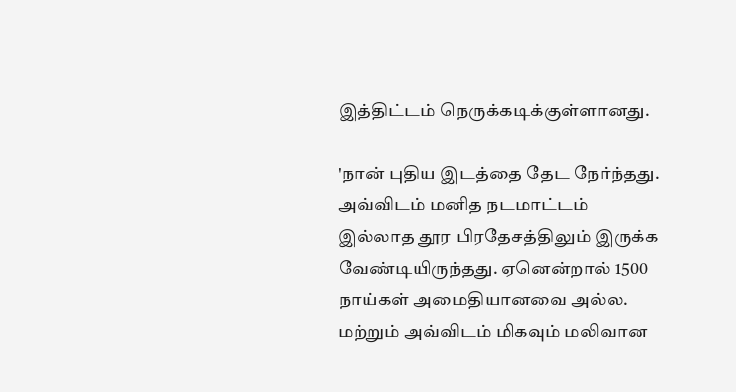இத்திட்டம் நெருக்கடிக்குள்ளானது.

'நான் புதிய இடத்தை தேட நேர்ந்தது. அவ்விடம் மனித நடமாட்டம் இல்லாத தூர பிரதேசத்திலும் இருக்க வேண்டியிருந்தது. ஏனென்றால் 1500 நாய்கள் அமைதியானவை அல்ல. மற்றும் அவ்விடம் மிகவும் மலிவான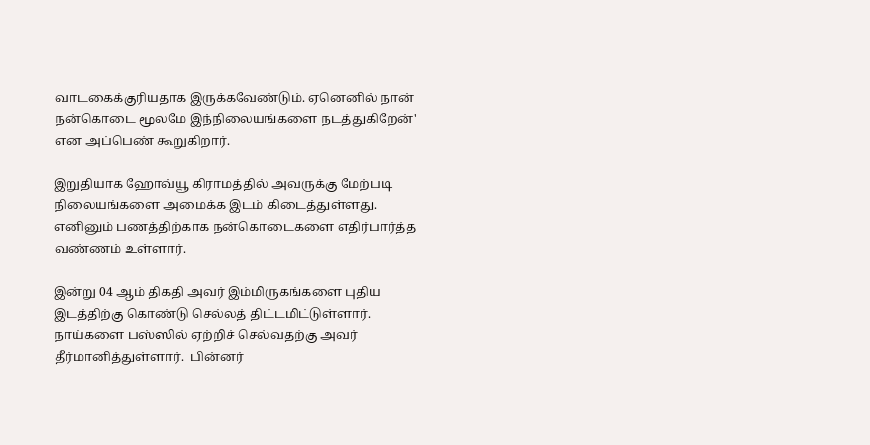வாடகைக்குரியதாக இருக்கவேண்டும். ஏனெனில் நான் நன்கொடை மூலமே இந்நிலையங்களை நடத்துகிறேன்' என அப்பெண் கூறுகிறார்.

இறுதியாக ஹோவ்யூ கிராமத்தில் அவருக்கு மேற்படி நிலையங்களை அமைக்க இடம் கிடைத்துள்ளது. எனினும் பணத்திற்காக நன்கொடைகளை எதிர்பார்த்த வண்ணம் உள்ளார்.

இன்று 04 ஆம் திகதி அவர் இம்மிருகங்களை புதிய இடத்திற்கு கொண்டு செல்லத் திட்டமிட்டுள்ளார். நாய்களை பஸ்ஸில் ஏற்றிச் செல்வதற்கு அவர் தீர்மானித்துள்ளார்.  பின்னர்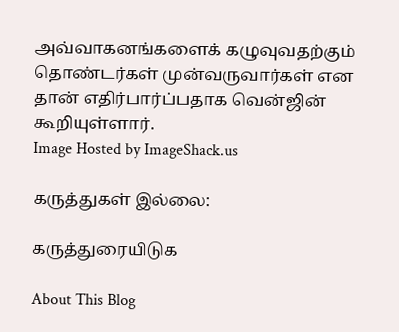அவ்வாகனங்களைக் கழுவுவதற்கும் தொண்டர்கள் முன்வருவார்கள் என தான் எதிர்பார்ப்பதாக வென்ஜின் கூறியுள்ளார்.
Image Hosted by ImageShack.us

கருத்துகள் இல்லை:

கருத்துரையிடுக

About This Blog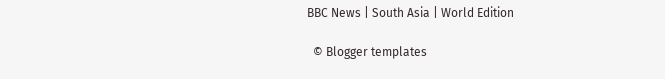BBC News | South Asia | World Edition

  © Blogger templates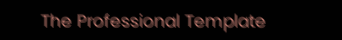The Professional Template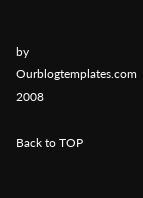by Ourblogtemplates.com 2008

Back to TOP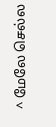^ மேலே செல்ல